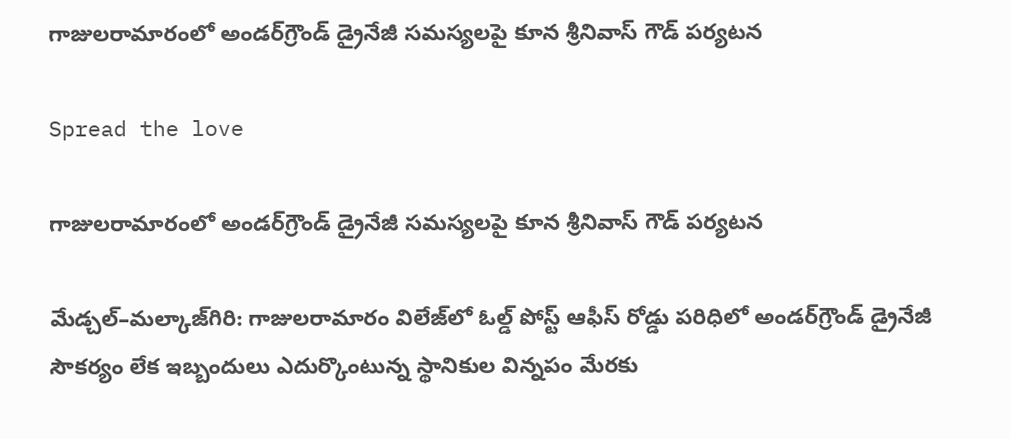గాజులరామారంలో అండర్‌గ్రౌండ్ డ్రైనేజీ సమస్యలపై కూన శ్రీనివాస్ గౌడ్ పర్యటన

Spread the love

గాజులరామారంలో అండర్‌గ్రౌండ్ డ్రైనేజీ సమస్యలపై కూన శ్రీనివాస్ గౌడ్ పర్యటన

మేడ్చల్–మల్కాజ్‌గిరి: గాజులరామారం విలేజ్‌లో ఓల్డ్ పోస్ట్ ఆఫీస్ రోడ్డు పరిధిలో అండర్‌గ్రౌండ్ డ్రైనేజీ సౌకర్యం లేక ఇబ్బందులు ఎదుర్కొంటున్న స్థానికుల విన్నపం మేరకు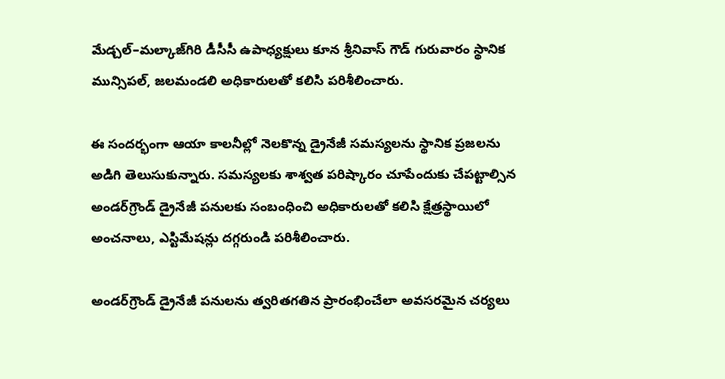మేడ్చల్–మల్కాజ్‌గిరి డీసీసీ ఉపాధ్యక్షులు కూన శ్రీనివాస్ గౌడ్ గురువారం స్థానిక మున్సిపల్, జలమండలి అధికారులతో కలిసి పరిశీలించారు.

ఈ సందర్భంగా ఆయా కాలనీల్లో నెలకొన్న డ్రైనేజీ సమస్యలను స్థానిక ప్రజలను అడిగి తెలుసుకున్నారు. సమస్యలకు శాశ్వత పరిష్కారం చూపేందుకు చేపట్టాల్సిన అండర్‌గ్రౌండ్ డ్రైనేజీ పనులకు సంబంధించి అధికారులతో కలిసి క్షేత్రస్థాయిలో అంచనాలు, ఎస్టిమేషన్లు దగ్గరుండి పరిశీలించారు.

అండర్‌గ్రౌండ్ డ్రైనేజీ పనులను త్వరితగతిన ప్రారంభించేలా అవసరమైన చర్యలు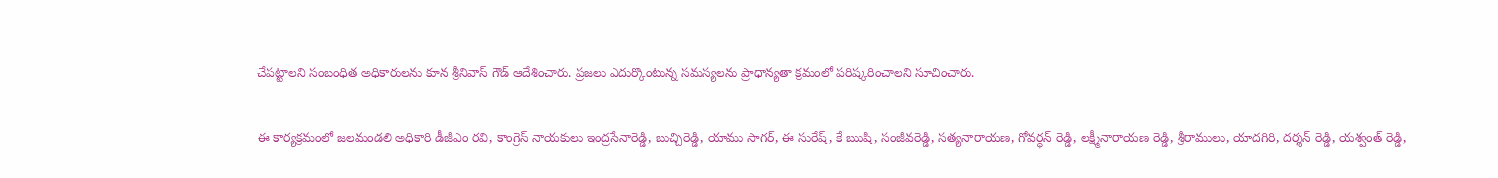చేపట్టాలని సంబంధిత అధికారులను కూన శ్రీనివాస్ గౌడ్ ఆదేశించారు. ప్రజలు ఎదుర్కొంటున్న సమస్యలను ప్రాధాన్యతా క్రమంలో పరిష్కరించాలని సూచించారు.

ఈ కార్యక్రమంలో జలమండలి అధికారి డీజీఎం రవి, కాంగ్రెస్ నాయకులు ఇంద్రసేనారెడ్డి, బుచ్చిరెడ్డి, యాము సాగర్, ఈ సురేష్, కే ఋషి, సంజీవరెడ్డి, సత్యనారాయణ, గోవర్ధన్ రెడ్డి, లక్ష్మీనారాయణ రెడ్డి, శ్రీరాములు, యాదగిరి, దర్శన్ రెడ్డి, యశ్వంత్ రెడ్డి,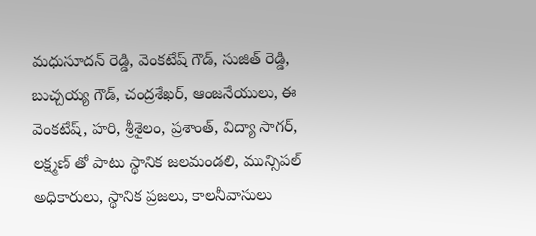మధుసూదన్ రెడ్డి, వెంకటేష్ గౌడ్, సుజిత్ రెడ్డి, బుచ్చయ్య గౌడ్, చంద్రశేఖర్, ఆంజనేయులు, ఈ వెంకటేష్, హరి, శ్రీశైలం, ప్రశాంత్, విద్యా సాగర్, లక్ష్మణ్ తో పాటు స్థానిక జలమండలి, మున్సిపల్ అధికారులు, స్థానిక ప్రజలు, కాలనీవాసులు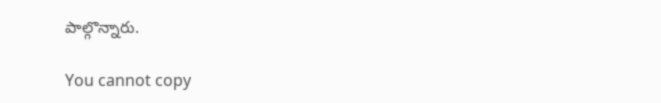పాల్గొన్నారు.

You cannot copy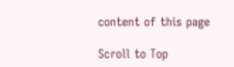content of this page

Scroll to Top